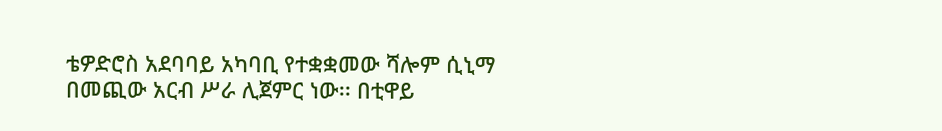ቴዎድሮስ አደባባይ አካባቢ የተቋቋመው ሻሎም ሲኒማ በመጪው አርብ ሥራ ሊጀምር ነው፡፡ በቲዋይ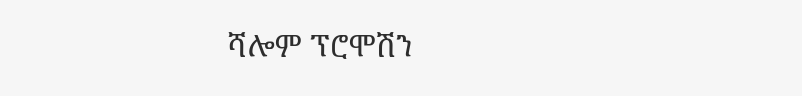ሻሎም ፕሮሞሽን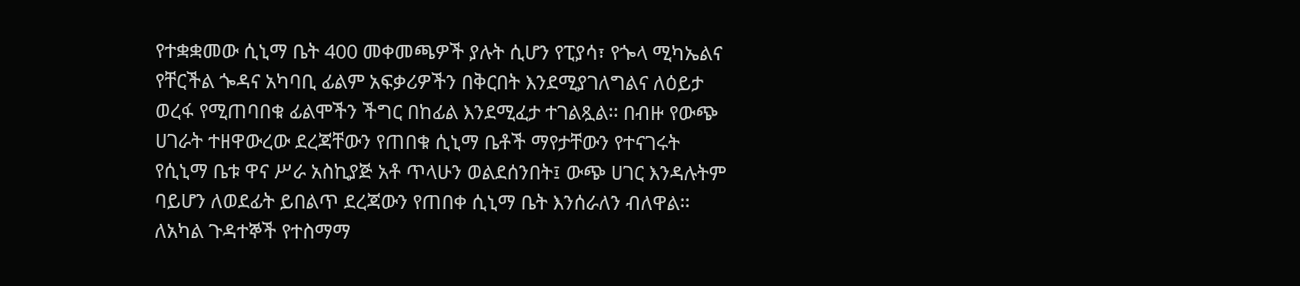የተቋቋመው ሲኒማ ቤት 400 መቀመጫዎች ያሉት ሲሆን የፒያሳ፣ የጐላ ሚካኤልና የቸርችል ጐዳና አካባቢ ፊልም አፍቃሪዎችን በቅርበት እንደሚያገለግልና ለዕይታ ወረፋ የሚጠባበቁ ፊልሞችን ችግር በከፊል እንደሚፈታ ተገልጿል፡፡ በብዙ የውጭ ሀገራት ተዘዋውረው ደረጃቸውን የጠበቁ ሲኒማ ቤቶች ማየታቸውን የተናገሩት የሲኒማ ቤቱ ዋና ሥራ አስኪያጅ አቶ ጥላሁን ወልደሰንበት፤ ውጭ ሀገር እንዳሉትም ባይሆን ለወደፊት ይበልጥ ደረጃውን የጠበቀ ሲኒማ ቤት እንሰራለን ብለዋል፡፡ ለአካል ጉዳተኞች የተስማማ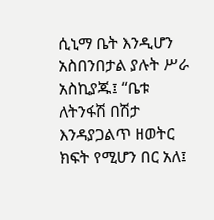ሲኒማ ቤት እንዲሆን አስበንበታል ያሉት ሥራ አስኪያጁ፤ “ቤቱ ለትንፋሽ በሽታ እንዳያጋልጥ ዘወትር ክፍት የሚሆን በር አለ፤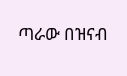ጣራው በዝናብ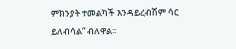ምክንያት ተመልካች እንዳይረብሽም ሳር ይለብሳል” ብለዋል፡፡